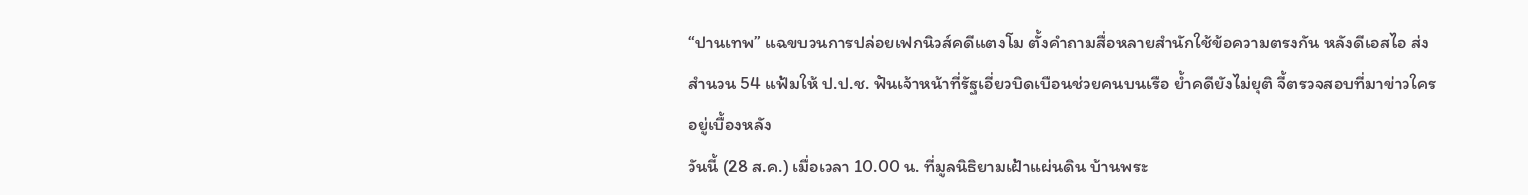“ปานเทพ” แฉขบวนการปล่อยเฟกนิวส์คดีแตงโม ตั้งคำถามสื่อหลายสำนักใช้ข้อความตรงกัน หลังดีเอสไอ ส่งสำนวน 54 แฟ้มให้ ป.ป.ช. ฟันเจ้าหน้าที่รัฐเอี่ยวบิดเบือนช่วยคนบนเรือ ย้ำคดียังไม่ยุติ จี้ตรวจสอบที่มาข่าวใครอยู่เบื้องหลัง
วันนี้ (28 ส.ค.) เมื่อเวลา 10.00 น. ที่มูลนิธิยามเฝ้าแผ่นดิน บ้านพระ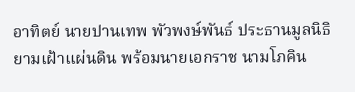อาทิตย์ นายปานเทพ พัวพงษ์พันธ์ ประธานมูลนิธิยามเฝ้าแผ่นดิน พร้อมนายเอกราช นามโภคิน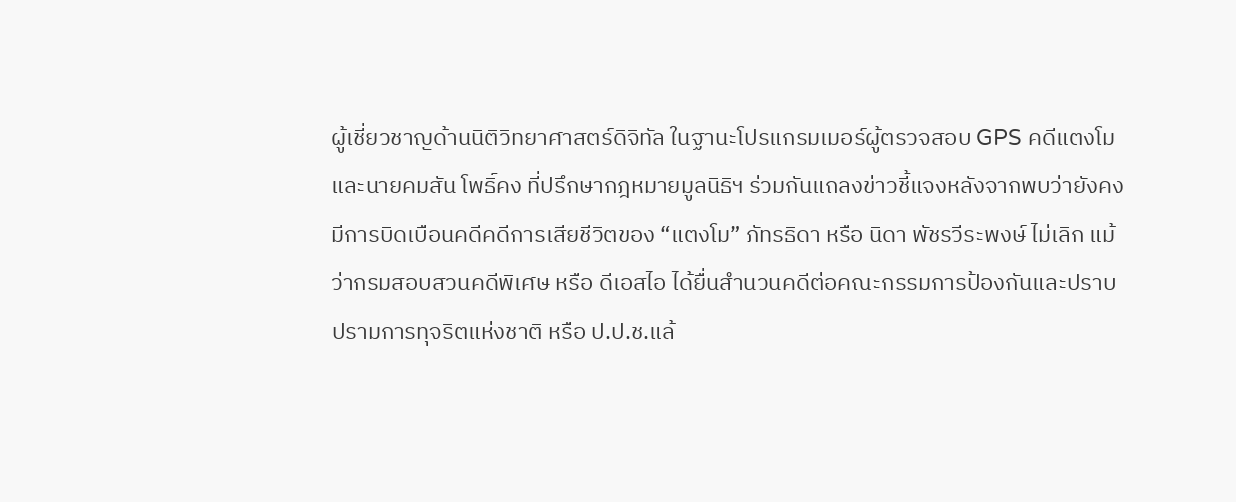ผู้เชี่ยวชาญด้านนิติวิทยาศาสตร์ดิจิทัล ในฐานะโปรแกรมเมอร์ผู้ตรวจสอบ GPS คดีแตงโม และนายคมสัน โพธิ์คง ที่ปรึกษากฎหมายมูลนิธิฯ ร่วมกันแถลงข่าวชี้แจงหลังจากพบว่ายังคงมีการบิดเบือนคดีคดีการเสียชีวิตของ “แตงโม” ภัทรธิดา หรือ นิดา พัชรวีระพงษ์ ไม่เลิก แม้ว่ากรมสอบสวนคดีพิเศษ หรือ ดีเอสไอ ได้ยื่นสำนวนคดีต่อคณะกรรมการป้องกันและปราบปรามการทุจริตแห่งชาติ หรือ ป.ป.ช.แล้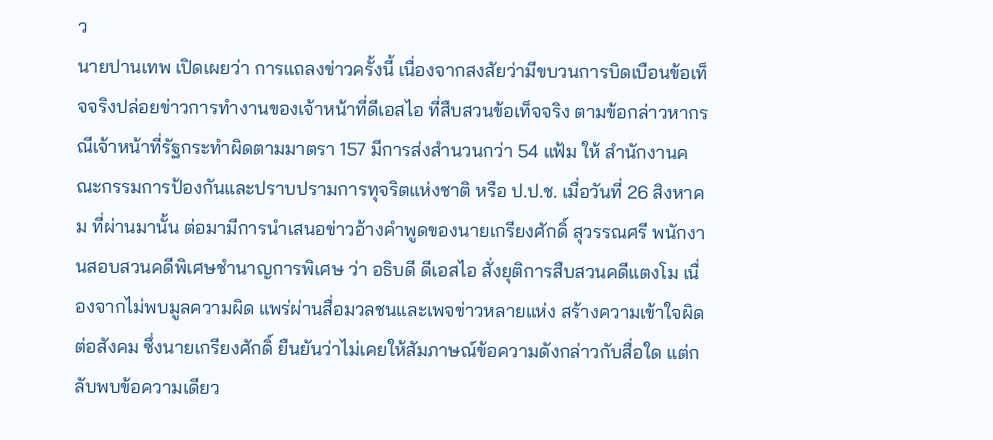ว
นายปานเทพ เปิดเผยว่า การแถลงข่าวครั้งนี้ เนื่องจากสงสัยว่ามีขบวนการบิดเบือนข้อเท็จจริงปล่อยข่าวการทำงานของเจ้าหน้าที่ดีเอสไอ ที่สืบสวนข้อเท็จจริง ตามข้อกล่าวหากรณีเจ้าหน้าที่รัฐกระทำผิดตามมาตรา 157 มีการส่งสำนวนกว่า 54 แฟ้ม ให้ สำนักงานคณะกรรมการป้องกันและปราบปรามการทุจริตแห่งชาติ หรือ ป.ป.ช. เมื่อวันที่ 26 สิงหาคม ที่ผ่านมานั้น ต่อมามีการนำเสนอข่าวอ้างคำพูดของนายเกรียงศักดิ์ สุวรรณศรี พนักงานสอบสวนคดีพิเศษชำนาญการพิเศษ ว่า อธิบดี ดีเอสไอ สั่งยุติการสืบสวนคดีแตงโม เนื่องจากไม่พบมูลความผิด แพร่ผ่านสื่อมวลชนและเพจข่าวหลายแห่ง สร้างความเข้าใจผิดต่อสังคม ซึ่งนายเกรียงศักดิ์ ยืนยันว่าไม่เคยให้สัมภาษณ์ข้อความดังกล่าวกับสื่อใด แต่กลับพบข้อความเดียว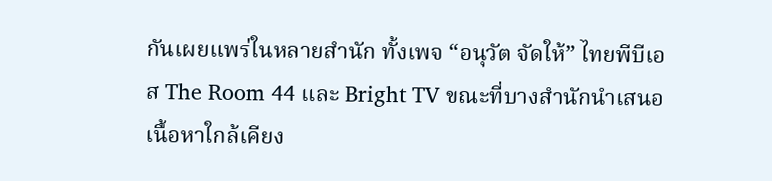กันเผยแพร่ในหลายสำนัก ทั้งเพจ “อนุวัต จัดให้” ไทยพีบีเอส The Room 44 และ Bright TV ขณะที่บางสำนักนำเสนอเนื้อหาใกล้เคียง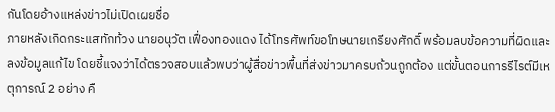กันโดยอ้างแหล่งข่าวไม่เปิดเผยชื่อ
ภายหลังเกิดกระแสทักท้วง นายอนุวัต เฟื่องทองแดง ได้โทรศัพท์ขอโทษนายเกรียงศักดิ์ พร้อมลบข้อความที่ผิดและลงข้อมูลแก้ไข โดยชี้แจงว่าได้ตรวจสอบแล้วพบว่าผู้สื่อข่าวพื้นที่ส่งข่าวมาครบถ้วนถูกต้อง แต่ขั้นตอนการรีไรต์มีเหตุการณ์ 2 อย่าง คื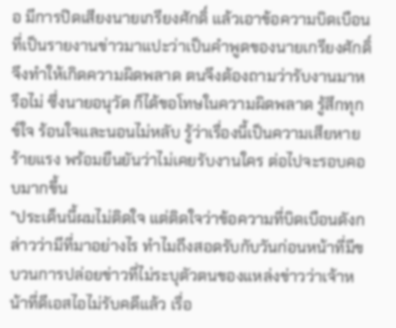อ มีการปิดเสียงนายเกรียงศักดิ์ แล้วเอาข้อความบิดเบือนที่เป็นรายงานข่าวมาแปะว่าเป็นคำพูดของนายเกรียงศักดิ์ จึงทำให้เกิดความผิดพลาด ตนจึงต้องถามว่ารับงานมาหรือไม่ ซึ่งนายอนุวัต ก็ได้ขอโทษในความผิดพลาด รู้สึกทุกข์ใจ ร้อนใจและนอนไม่หลับ รู้ว่าเรื่องนี้เป็นความเสียหายร้ายแรง พร้อมยืนยันว่าไม่เคยรับงานใคร ต่อไปจะรอบคอบมากขึ้น
"ประเด็นนี้ผมไม่ติดใจ แต่ติดใจว่าข้อความที่บิดเบือนดังกล่าวว่ามีที่มาอย่างไร ทำไมถึงสอดรับกับวันก่อนหน้าที่มีขบวนการปล่อยข่าวที่ไม่ระบุตัวตนของแหล่งข่าวว่าเจ้าหน้าที่ดีเอสไอไม่รับคดีแล้ว เรื่อ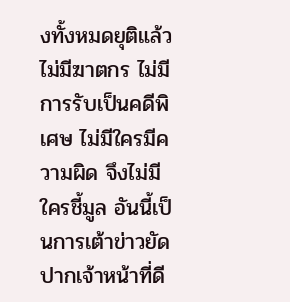งทั้งหมดยุติแล้ว ไม่มีฆาตกร ไม่มีการรับเป็นคดีพิเศษ ไม่มีใครมีความผิด จึงไม่มีใครชี้มูล อันนี้เป็นการเต้าข่าวยัดปากเจ้าหน้าที่ดี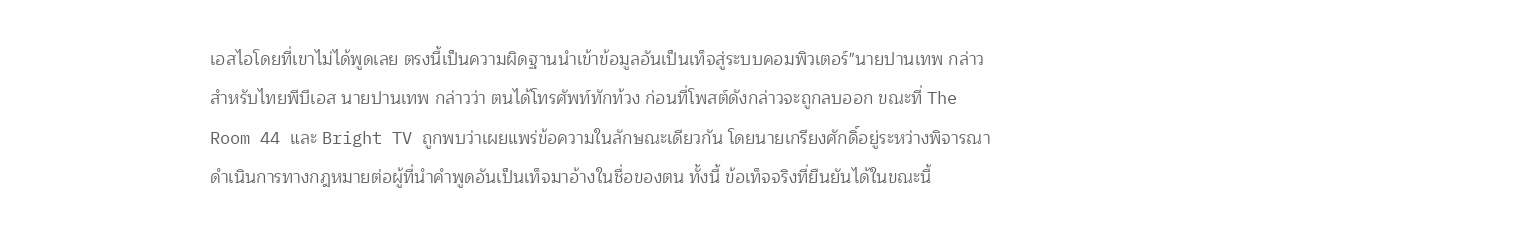เอสไอโดยที่เขาไม่ได้พูดเลย ตรงนี้เป็นความผิดฐานนำเข้าข้อมูลอันเป็นเท็จสู่ระบบคอมพิวเตอร์"นายปานเทพ กล่าว
สำหรับไทยพีบีเอส นายปานเทพ กล่าวว่า ตนได้โทรศัพท์ทักท้วง ก่อนที่โพสต์ดังกล่าวจะถูกลบออก ขณะที่ The Room 44 และ Bright TV ถูกพบว่าเผยแพร่ข้อความในลักษณะเดียวกัน โดยนายเกรียงศักดิ์อยู่ระหว่างพิจารณาดำเนินการทางกฎหมายต่อผู้ที่นำคำพูดอันเป็นเท็จมาอ้างในชื่อของตน ทั้งนี้ ข้อเท็จจริงที่ยืนยันได้ในขณะนี้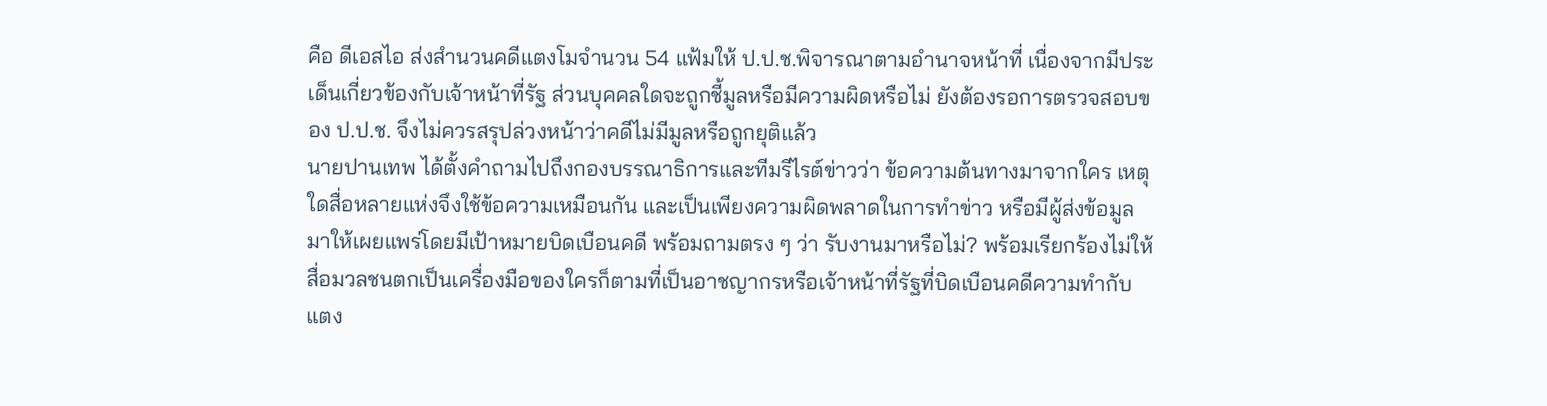คือ ดีเอสไอ ส่งสำนวนคดีแตงโมจำนวน 54 แฟ้มให้ ป.ป.ช.พิจารณาตามอำนาจหน้าที่ เนื่องจากมีประเด็นเกี่ยวข้องกับเจ้าหน้าที่รัฐ ส่วนบุคคลใดจะถูกชี้มูลหรือมีความผิดหรือไม่ ยังต้องรอการตรวจสอบของ ป.ป.ช. จึงไม่ควรสรุปล่วงหน้าว่าคดีไม่มีมูลหรือถูกยุติแล้ว
นายปานเทพ ได้ตั้งคำถามไปถึงกองบรรณาธิการและทีมรีไรต์ข่าวว่า ข้อความต้นทางมาจากใคร เหตุใดสื่อหลายแห่งจึงใช้ข้อความเหมือนกัน และเป็นเพียงความผิดพลาดในการทำข่าว หรือมีผู้ส่งข้อมูลมาให้เผยแพร่โดยมีเป้าหมายบิดเบือนคดี พร้อมถามตรง ๆ ว่า รับงานมาหรือไม่? พร้อมเรียกร้องไม่ให้สื่อมวลชนตกเป็นเครื่องมือของใครก็ตามที่เป็นอาชญากรหรือเจ้าหน้าที่รัฐที่บิดเบือนคดีความทำกับแตง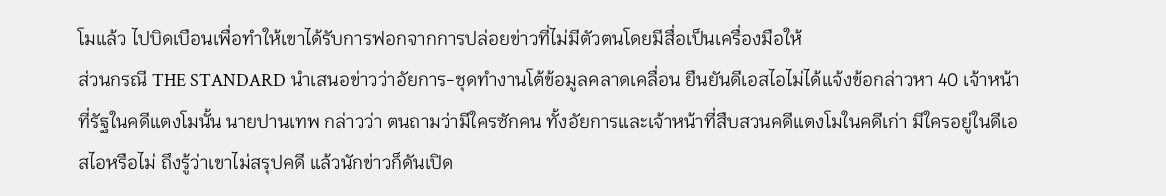โมแล้ว ไปบิดเบือนเพื่อทำให้เขาได้รับการฟอกจากการปล่อยข่าวที่ไม่มีตัวตนโดยมีสื่อเป็นเครื่องมือให้
ส่วนกรณี THE STANDARD นำเสนอข่าวว่าอัยการ-ชุดทำงานโต้ข้อมูลคลาดเคลื่อน ยืนยันดีเอสไอไม่ได้แจ้งข้อกล่าวหา 40 เจ้าหน้าที่รัฐในคดีแตงโมนั้น นายปานเทพ กล่าวว่า ตนถามว่ามีใครซักคน ทั้งอัยการและเจ้าหน้าที่สืบสวนคดีแตงโมในคดีเก่า มีใครอยู่ในดีเอสไอหรือไม่ ถึงรู้ว่าเขาไม่สรุปคดี แล้วนักข่าวก็ดันเปิด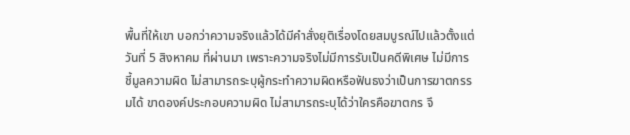พื้นที่ให้เขา บอกว่าความจริงแล้วได้มีคำสั่งยุติเรื่องโดยสมบูรณ์ไปแล้วตั้งแต่วันที่ 5 สิงหาคม ที่ผ่านมา เพราะความจริงไม่มีการรับเป็นคดีพิเศษ ไม่มีการชี้มูลความผิด ไม่สามารถระบุผู้กระทำความผิดหรือฟันธงว่าเป็นการฆาตกรรมได้ ขาดองค์ประกอบความผิด ไม่สามารถระบุได้ว่าใครคือฆาตกร จึ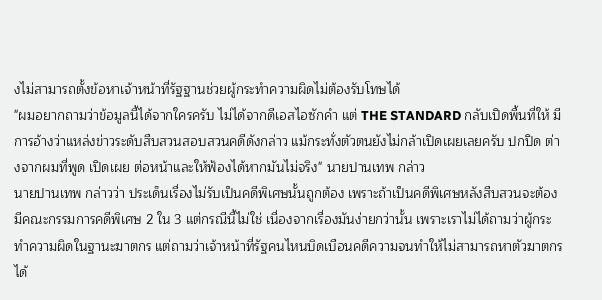งไม่สามารถตั้งข้อหาเจ้าหน้าที่รัฐฐานช่วยผู้กระทำความผิดไม่ต้องรับโทษได้
"ผมอยากถามว่าข้อมูลนี้ได้จากใครครับ ไม่ได้จากดีเอสไอซักคำ แต่ THE STANDARD กลับเปิดพื้นที่ให้ มีการอ้างว่าแหล่งข่าวระดับสืบสวนสอบสวนคดีดังกล่าว แม้กระทั่งตัวตนยังไม่กล้าเปิดเผยเลยครับ ปกปิด ต่างจากผมที่พูด เปิดเผย ต่อหน้าและให้ฟ้องได้หากมันไม่จริง" นายปานเทพ กล่าว
นายปานเทพ กล่าวว่า ประเด็นเรื่องไม่รับเป็นคดีพิเศษนั้นถูกต้อง เพราะถ้าเป็นคดีพิเศษหลังสืบสวนจะต้องมีคณะกรรมการคดีพิเศษ 2 ใน 3 แต่กรณีนี้ไม่ใช่ เนื่องจากเรื่องมันง่ายกว่านั้น เพราะเราไม่ได้ถามว่าผู้กระทำความผิดในฐานะฆาตกร แต่ถามว่าเจ้าหน้าที่รัฐคนไหนบิดเบือนคดีความจนทำให้ไม่สามารถหาตัวฆาตกรได้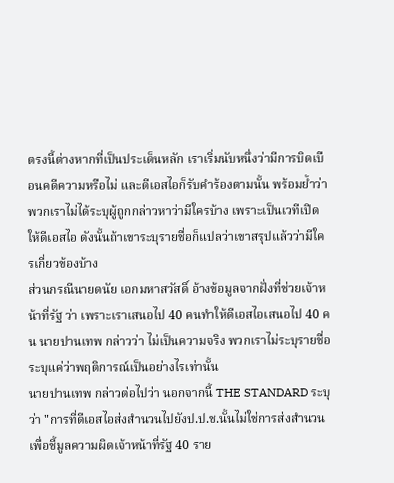ตรงนี้ต่างหากที่เป็นประเด็นหลัก เราเริ่มนับหนึ่งว่ามีการบิดเบือนคดีความหรือไม่ และดีเอสไอก็รับคำร้องตามนั้น พร้อมย้ำว่าพวกเราไม่ได้ระบุผู้ถูกกล่าวหาว่ามีใครบ้าง เพราะเป็นเวทีเปิดให้ดีเอสไอ ดังนั้นถ้าเขาระบุรายชื่อก็แปลว่าเขาสรุปแล้วว่ามีใครเกี่ยวข้องบ้าง
ส่วนกรณีนายดนัย เอกมหาสวัสดิ์ อ้างข้อมูลจากฝั่งที่ช่วยเจ้าหน้าที่รัฐ ว่า เพราะเราเสนอไป 40 คนทำให้ดีเอสไอเสนอไป 40 คน นายปานเทพ กล่าวว่า ไม่เป็นความจริง พวกเราไม่ระบุรายชื่อ ระบุแค่ว่าพฤติการณ์เป็นอย่างไรเท่านั้น
นายปานเทพ กล่าวต่อไปว่า นอกจากนี้ THE STANDARD ระบุว่า "การที่ดีเอสไอส่งสำนวนไปยังป.ป.ช.นั้นไม่ใช่การส่งสำนวนเพื่อชี้มูลความผิดเจ้าหน้าที่รัฐ 40 ราย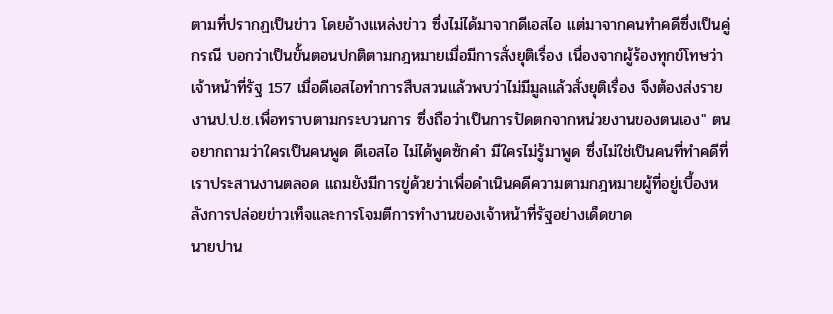ตามที่ปรากฏเป็นข่าว โดยอ้างแหล่งข่าว ซึ่งไม่ได้มาจากดีเอสไอ แต่มาจากคนทำคดีซึ่งเป็นคู่กรณี บอกว่าเป็นขั้นตอนปกติตามกฎหมายเมื่อมีการสั่งยุติเรื่อง เนื่องจากผู้ร้องทุกข์โทษว่าเจ้าหน้าที่รัฐ 157 เมื่อดีเอสไอทำการสืบสวนแล้วพบว่าไม่มีมูลแล้วสั่งยุติเรื่อง จึงต้องส่งรายงานป.ป.ช.เพื่อทราบตามกระบวนการ ซึ่งถือว่าเป็นการปัดตกจากหน่วยงานของตนเอง" ตนอยากถามว่าใครเป็นคนพูด ดีเอสไอ ไม่ได้พูดซักคำ มีใครไม่รู้มาพูด ซึ่งไม่ใช่เป็นคนที่ทำคดีที่เราประสานงานตลอด แถมยังมีการขู่ด้วยว่าเพื่อดำเนินคดีความตามกฎหมายผู้ที่อยู่เบื้องหลังการปล่อยข่าวเท็จและการโจมตีการทำงานของเจ้าหน้าที่รัฐอย่างเด็ดขาด
นายปาน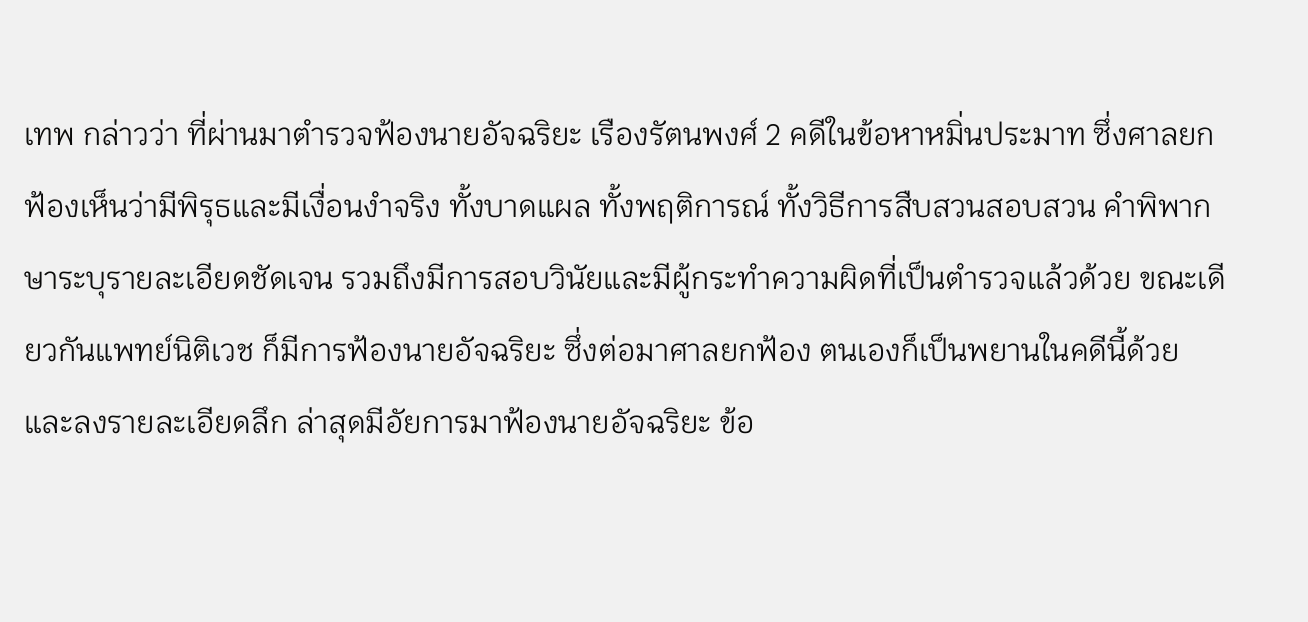เทพ กล่าวว่า ที่ผ่านมาตำรวจฟ้องนายอัจฉริยะ เรืองรัตนพงศ์ 2 คดีในข้อหาหมิ่นประมาท ซึ่งศาลยกฟ้องเห็นว่ามีพิรุธและมีเงื่อนงำจริง ทั้งบาดแผล ทั้งพฤติการณ์ ทั้งวิธีการสืบสวนสอบสวน คำพิพากษาระบุรายละเอียดชัดเจน รวมถึงมีการสอบวินัยและมีผู้กระทำความผิดที่เป็นตำรวจแล้วด้วย ขณะเดียวกันแพทย์นิติเวช ก็มีการฟ้องนายอัจฉริยะ ซึ่งต่อมาศาลยกฟ้อง ตนเองก็เป็นพยานในคดีนี้ด้วย และลงรายละเอียดลึก ล่าสุดมีอัยการมาฟ้องนายอัจฉริยะ ข้อ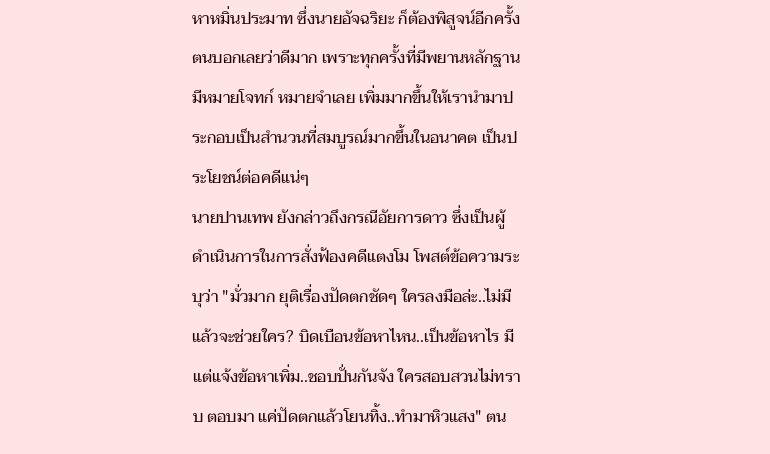หาหมิ่นประมาท ซึ่งนายอัจฉริยะ ก็ต้องพิสูจน์อีกครั้ง ตนบอกเลยว่าดีมาก เพราะทุกครั้งที่มีพยานหลักฐาน มีหมายโจทก์ หมายจำเลย เพิ่มมากขึ้นให้เรานำมาประกอบเป็นสำนวนที่สมบูรณ์มากขึ้นในอนาคต เป็นประโยชน์ต่อคดีแน่ๆ
นายปานเทพ ยังกล่าวถึงกรณีอัยการดาว ซึ่งเป็นผู้ดำเนินการในการสั่งฟ้องคดีแตงโม โพสต์ข้อความระบุว่า "มั่วมาก ยุติเรื่องปัดตกชัดๆ ใครลงมือล่ะ..ไม่มี แล้วจะช่วยใคร? บิดเบือนข้อหาไหน..เป็นข้อหาไร มีแต่แจ้งข้อหาเพิ่ม..ชอบปั่นกันจัง ใครสอบสวนไม่ทราบ ตอบมา แค่ปัดตกแล้วโยนทิ้ง..ทำมาหิวแสง" ตน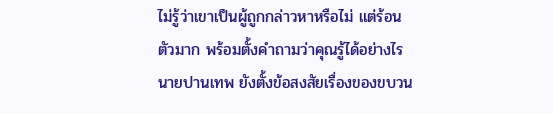ไม่รู้ว่าเขาเป็นผู้ถูกกล่าวหาหรือไม่ แต่ร้อนตัวมาก พร้อมตั้งคำถามว่าคุณรู้ได้อย่างไร
นายปานเทพ ยังตั้งข้อสงสัยเรื่องของขบวน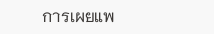การเผยแพ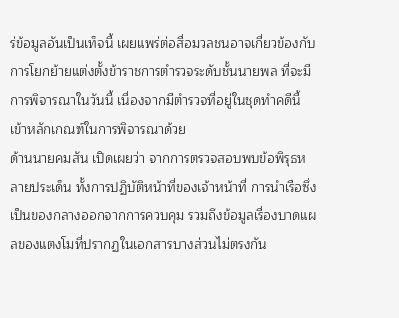ร่ข้อมูลอันเป็นเท็จนี้ เผยแพร่ต่อสื่อมวลชนอาจเกี่ยวข้องกับการโยกย้ายแต่งตั้งข้าราชการตำรวจระดับชั้นนายพล ที่จะมีการพิจารณาในวันนี้ เนื่องจากมีตำรวจที่อยู่ในชุดทำคดีนี้ เข้าหลักเกณฑ์ในการพิจารณาด้วย
ด้านนายคมสัน เปิดเผยว่า จากการตรวจสอบพบข้อพิรุธหลายประเด็น ทั้งการปฏิบัติหน้าที่ของเจ้าหน้าที่ การนำเรือซึ่งเป็นของกลางออกจากการควบคุม รวมถึงข้อมูลเรื่องบาดแผลของแตงโมที่ปรากฏในเอกสารบางส่วนไม่ตรงกัน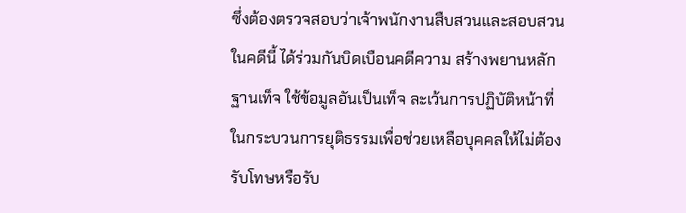ซึ่งต้องตรวจสอบว่าเจ้าพนักงานสืบสวนและสอบสวนในคดีนี้ ได้ร่วมกันบิดเบือนคดีความ สร้างพยานหลักฐานเท็จ ใช้ข้อมูลอันเป็นเท็จ ละเว้นการปฏิบัติหน้าที่ในกระบวนการยุติธรรมเพื่อช่วยเหลือบุคคลให้ไม่ต้องรับโทษหรือรับ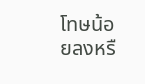โทษน้อยลงหรื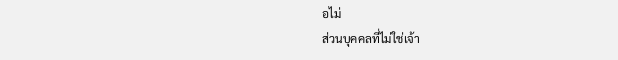อไม่
ส่วนบุคคลที่ไม่ใช่เจ้า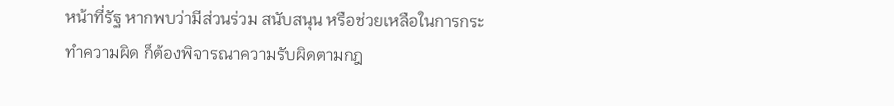หน้าที่รัฐ หากพบว่ามีส่วนร่วม สนับสนุน หรือช่วยเหลือในการกระทำความผิด ก็ต้องพิจารณาความรับผิดตามกฎ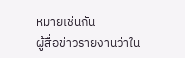หมายเช่นกัน
ผู้สื่อข่าวรายงานว่าใน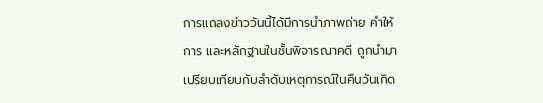การแถลงข่าววันนี้ได้มีการนำภาพถ่าย คำให้การ และหลักฐานในชั้นพิจารณาคดี ถูกนำมาเปรียบเทียบกับลำดับเหตุการณ์ในคืนวันเกิด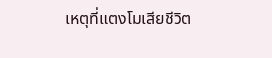เหตุที่แตงโมเสียชีวิต